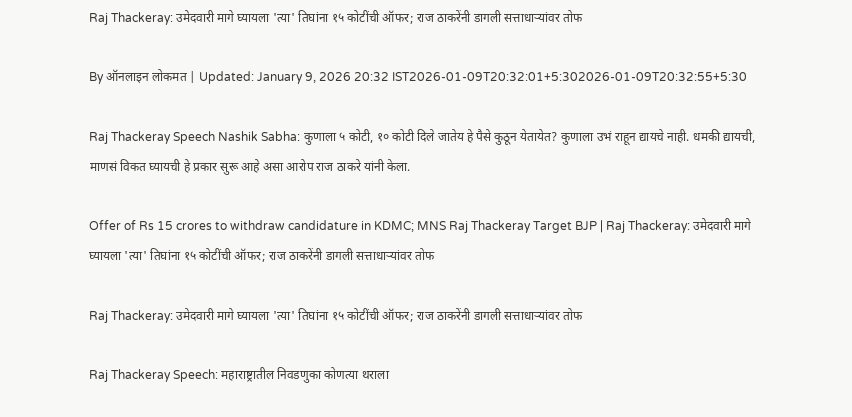Raj Thackeray: उमेदवारी मागे घ्यायला 'त्या' तिघांना १५ कोटींची ऑफर; राज ठाकरेंनी डागली सत्ताधाऱ्यांवर तोफ

By ऑनलाइन लोकमत | Updated: January 9, 2026 20:32 IST2026-01-09T20:32:01+5:302026-01-09T20:32:55+5:30

Raj Thackeray Speech Nashik Sabha: कुणाला ५ कोटी, १० कोटी दिले जातेय हे पैसे कुठून येतायेत? कुणाला उभं राहून द्यायचे नाही. धमकी द्यायची, माणसं विकत घ्यायची हे प्रकार सुरू आहे असा आरोप राज ठाकरे यांनी केला.

Offer of Rs 15 crores to withdraw candidature in KDMC; MNS Raj Thackeray Target BJP | Raj Thackeray: उमेदवारी मागे घ्यायला 'त्या' तिघांना १५ कोटींची ऑफर; राज ठाकरेंनी डागली सत्ताधाऱ्यांवर तोफ

Raj Thackeray: उमेदवारी मागे घ्यायला 'त्या' तिघांना १५ कोटींची ऑफर; राज ठाकरेंनी डागली सत्ताधाऱ्यांवर तोफ

Raj Thackeray Speech: महाराष्ट्रातील निवडणुका कोणत्या थराला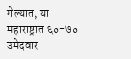गेल्यात, या महाराष्ट्रात ६०-७० उमेदवार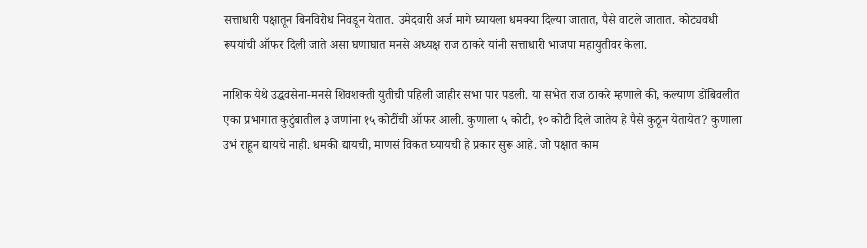सत्ताधारी पक्षातून बिनविरोध निवडून येतात. उमेदवारी अर्ज मागे घ्यायला धमक्या दिल्या जातात, पैसे वाटले जातात. कोट्यवधी रूपयांची ऑफर दिली जाते असा घणाघात मनसे अध्यक्ष राज ठाकरे यांनी सत्ताधारी भाजपा महायुतीवर केला.

नाशिक येथे उद्धवसेना-मनसे शिवशक्ती युतीची पहिली जाहीर सभा पार पडली. या सभेत राज ठाकरे म्हणाले की, कल्याण डोंबिवलीत एका प्रभागात कुटुंबातील ३ जणांना १५ कोटींची ऑफर आली. कुणाला ५ कोटी, १० कोटी दिले जातेय हे पैसे कुठून येतायेत? कुणाला उभं राहून द्यायचे नाही. धमकी द्यायची, माणसं विकत घ्यायची हे प्रकार सुरू आहे. जो पक्षात काम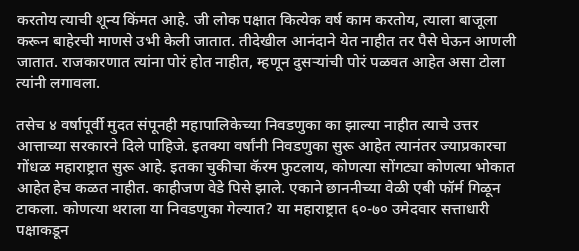करतोय त्याची शून्य किंमत आहे. जी लोक पक्षात कित्येक वर्ष काम करतोय, त्याला बाजूला करून बाहेरची माणसे उभी केली जातात. तीदेखील आनंदाने येत नाहीत तर पैसे घेऊन आणली जातात. राजकारणात त्यांना पोरं होत नाहीत, म्हणून दुसऱ्यांची पोरं पळवत आहेत असा टोला त्यांनी लगावला.

तसेच ४ वर्षापूर्वी मुदत संपूनही महापालिकेच्या निवडणुका का झाल्या नाहीत त्याचे उत्तर आत्ताच्या सरकारने दिले पाहिजे. इतक्या वर्षांनी निवडणुका सुरू आहेत त्यानंतर ज्याप्रकारचा गोंधळ महाराष्ट्रात सुरू आहे. इतका चुकीचा कॅरम फुटलाय, कोणत्या सोंगट्या कोणत्या भोकात आहेत हेच कळत नाहीत. काहीजण वेडे पिसे झाले. एकाने छाननीच्या वेळी एबी फॉर्म गिळून टाकला. कोणत्या थराला या निवडणुका गेल्यात? या महाराष्ट्रात ६०-७० उमेदवार सत्ताधारी पक्षाकडून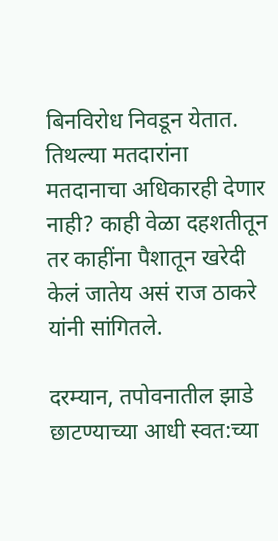बिनविरोध निवडून येतात. तिथल्या मतदारांना मतदानाचा अधिकारही देणार नाही? काही वेळा दहशतीतून तर काहींना पैशातून खरेदी केलं जातेय असं राज ठाकरे यांनी सांगितले.

दरम्यान, तपोवनातील झाडे छाटण्याच्या आधी स्वत:च्या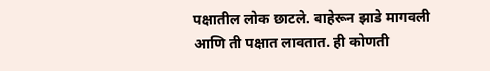पक्षातील लोक छाटले. बाहेरून झाडे मागवली आणि ती पक्षात लावतात. ही कोणती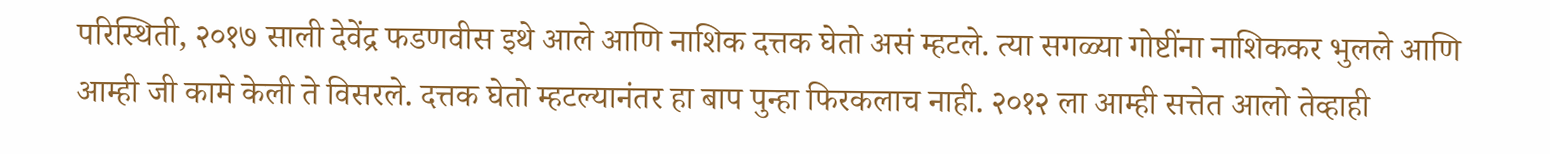परिस्थिती, २०१७ साली देवेंद्र फडणवीस इथे आले आणि नाशिक दत्तक घेतो असं म्हटले. त्या सगळ्या गोष्टींना नाशिककर भुलले आणि आम्ही जी कामे केली ते विसरले. दत्तक घेतो म्हटल्यानंतर हा बाप पुन्हा फिरकलाच नाही. २०१२ ला आम्ही सत्तेत आलो तेव्हाही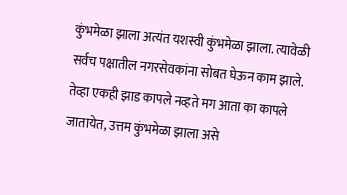कुंभमेळा झाला अत्यंत यशस्वी कुंभमेळा झाला. त्यावेळी सर्वच पक्षातील नगरसेवकांना सोबत घेऊन काम झाले. तेव्हा एकही झाड कापले नव्हते मग आता का कापले जातायेत, उत्तम कुंभमेळा झाला असे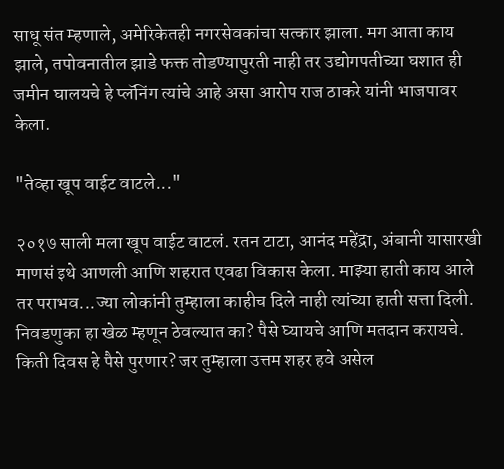साधू संत म्हणाले, अमेरिकेतही नगरसेवकांचा सत्कार झाला. मग आता काय झाले, तपोवनातील झाडे फक्त तोडण्यापुरती नाही तर उद्योगपतीच्या घशात ही जमीन घालयचे हे प्लॅनिंग त्यांचे आहे असा आरोप राज ठाकरे यांनी भाजपावर केला.

"तेव्हा खूप वाईट वाटले..."

२०१७ साली मला खूप वाईट वाटलं. रतन टाटा, आनंद महेंद्रा, अंबानी यासारखी माणसं इथे आणली आणि शहरात एवढा विकास केला. माझ्या हाती काय आले तर पराभव...ज्या लोकांनी तुम्हाला काहीच दिले नाही त्यांच्या हाती सत्ता दिली. निवडणुका हा खेळ म्हणून ठेवल्यात का? पैसे घ्यायचे आणि मतदान करायचे. किती दिवस हे पैसे पुरणार? जर तुम्हाला उत्तम शहर हवे असेल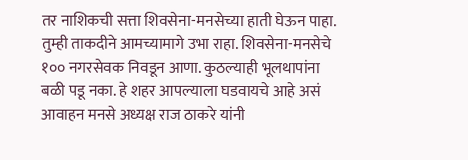तर नाशिकची सत्ता शिवसेना-मनसेच्या हाती घेऊन पाहा. तुम्ही ताकदीने आमच्यामागे उभा राहा. शिवसेना-मनसेचे १०० नगरसेवक निवडून आणा. कुठल्याही भूलथापांना बळी पडू नका. हे शहर आपल्याला घडवायचे आहे असं आवाहन मनसे अध्यक्ष राज ठाकरे यांनी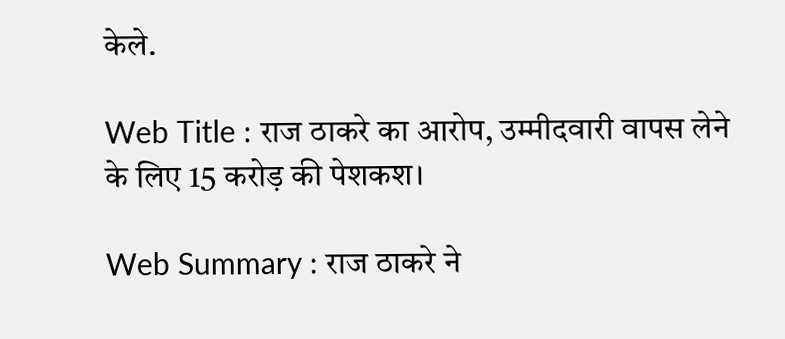केले.

Web Title : राज ठाकरे का आरोप, उम्मीदवारी वापस लेने के लिए 15 करोड़ की पेशकश।

Web Summary : राज ठाकरे ने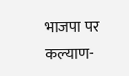भाजपा पर कल्याण-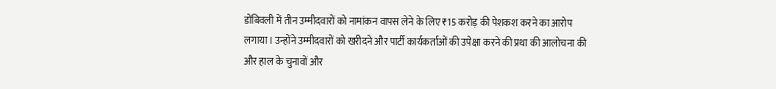डोंबिवली में तीन उम्मीदवारों को नामांकन वापस लेने के लिए ₹15 करोड़ की पेशकश करने का आरोप लगाया। उन्होंने उम्मीदवारों को खरीदने और पार्टी कार्यकर्ताओं की उपेक्षा करने की प्रथा की आलोचना की और हाल के चुनावों और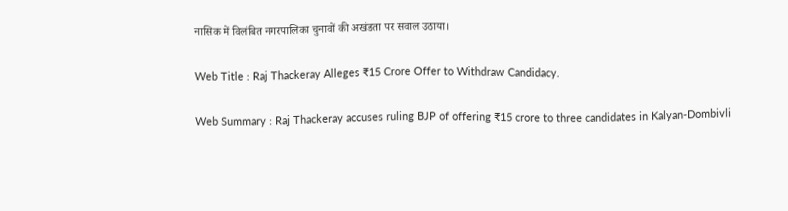नासिक में विलंबित नगरपालिका चुनावों की अखंडता पर सवाल उठाया।

Web Title : Raj Thackeray Alleges ₹15 Crore Offer to Withdraw Candidacy.

Web Summary : Raj Thackeray accuses ruling BJP of offering ₹15 crore to three candidates in Kalyan-Dombivli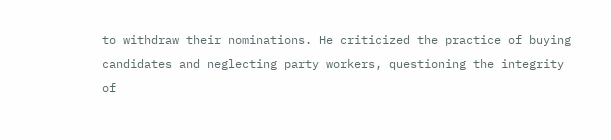to withdraw their nominations. He criticized the practice of buying candidates and neglecting party workers, questioning the integrity of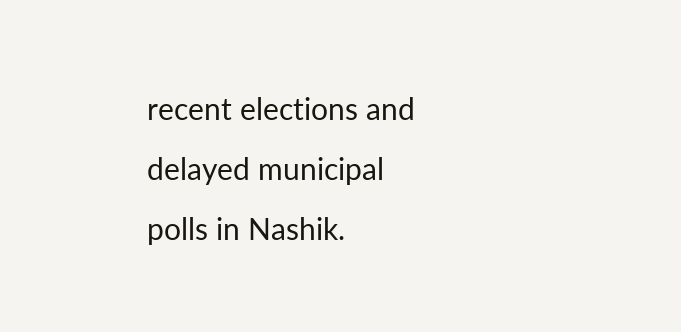recent elections and delayed municipal polls in Nashik.